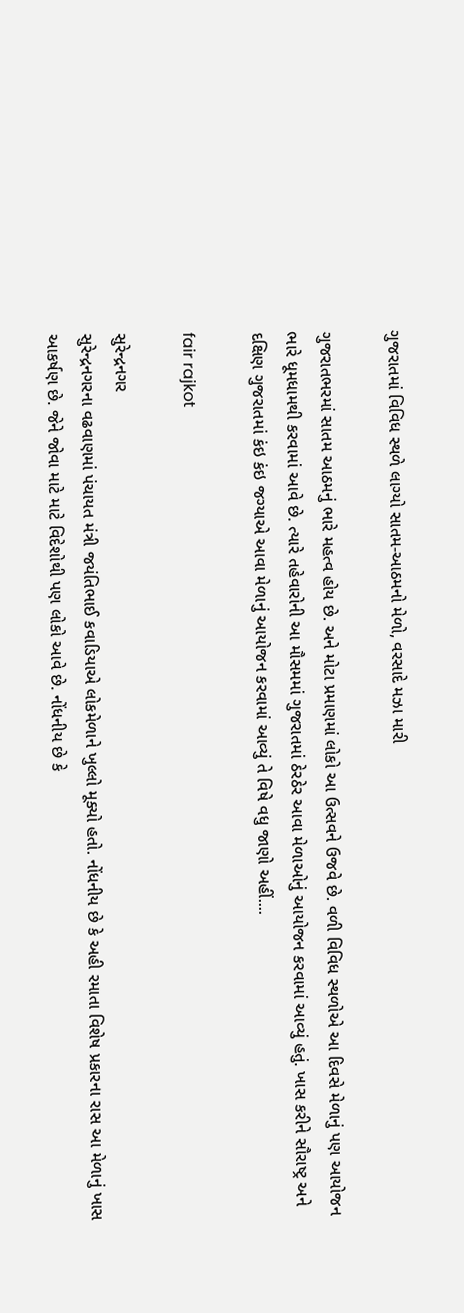ગુજરાતમાં વિવિધ સ્થળે લાગ્યો સાતમ-આઠમનો મેળો, વરસાદે મઝા મારી

ગુજરાતભરમાં સાતમ આઠમનું ભારે મહત્વ હોય છે. અને મોટા પ્રમાણમાં લોકો આ ઉત્સવને ઉજવે છે. વળી વિવિધ સ્થળોએ આ દિવસે મેળાનું પણ આયોજન ભારે ધૂમધામથી કરવામાં આવે છે. ત્યારે તહેવારોની આ મૌસમમાં ગુજરાતમાં ઠેરઠેર આવા મેળાઓનું આયોજન કરવામાં આવ્યું હતું. ખાસ કરીને સૌરાષ્ટ્ર અને દક્ષિણ ગુજરાતમાં કંઇ કંઇ જગ્યાએ આવા મેળાનું આયોજન કરવામાં આવ્યું તે વિષે વધુ જાણો અહીં....

fair rajkot

સુરેન્દ્રનગર
સુરેન્દ્રનગરના વઢવાણમાં પંચાયત મંત્રી જયંતિભાઈ કવાડિયાએ લોકમેળાને ખુલ્લો મૂક્યો હતો. નોંધનીય છે કે અહી રમાતા વિશેષ પ્રકારના રાસ આ મેળાનું ખાસ આકર્ષણ છે. જેને જોવા માટે માટે વિદેશોથી પણ લોકો આવે છે. નોંધનીય છે કે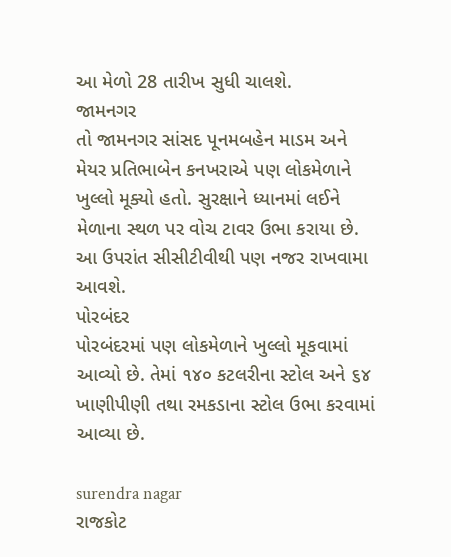આ મેળો 28 તારીખ સુધી ચાલશે.
જામનગર
તો જામનગર સાંસદ પૂનમબહેન માડમ અને મેયર પ્રતિભાબેન કનખરાએ પણ લોકમેળાને ખુલ્લો મૂક્યો હતો. સુરક્ષાને ધ્યાનમાં લઈને મેળાના સ્થળ પર વોચ ટાવર ઉભા કરાયા છે. આ ઉપરાંત સીસીટીવીથી પણ નજર રાખવામા આવશે.
પોરબંદર
પોરબંદરમાં પણ લોકમેળાને ખુલ્લો મૂકવામાં આવ્યો છે. તેમાં ૧૪૦ કટલરીના સ્ટોલ અને ૬૪ ખાણીપીણી તથા રમકડાના સ્ટોલ ઉભા કરવામાં આવ્યા છે.

surendra nagar
રાજકોટ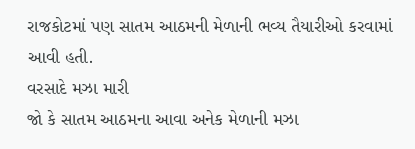રાજકોટમાં પણ સાતમ આઠમની મેળાની ભવ્ય તૈયારીઓ કરવામાં આવી હતી.
વરસાદે મઝા મારી
જો કે સાતમ આઠમના આવા અનેક મેળાની મઝા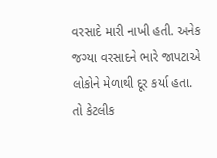વરસાદે મારી નાખી હતી. અનેક જગ્યા વરસાદને ભારે જાપટાએ લોકોને મેળાથી દૂર કર્યા હતા. તો કેટલીક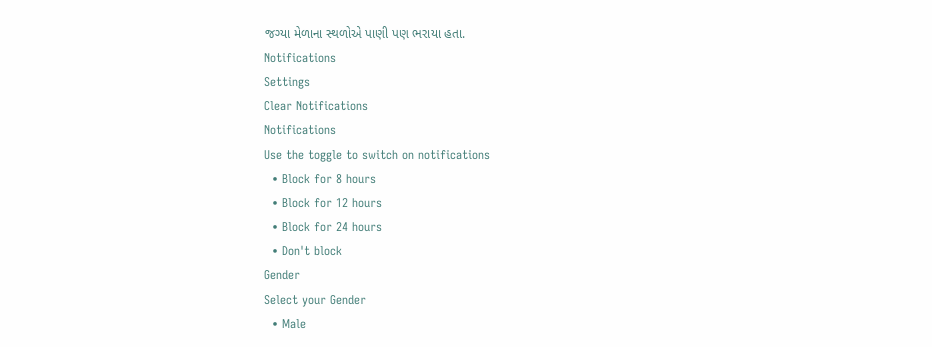જગ્યા મેળાના સ્થળોએ પાણી પણ ભરાયા હતા.
Notifications
Settings
Clear Notifications
Notifications
Use the toggle to switch on notifications
  • Block for 8 hours
  • Block for 12 hours
  • Block for 24 hours
  • Don't block
Gender
Select your Gender
  • Male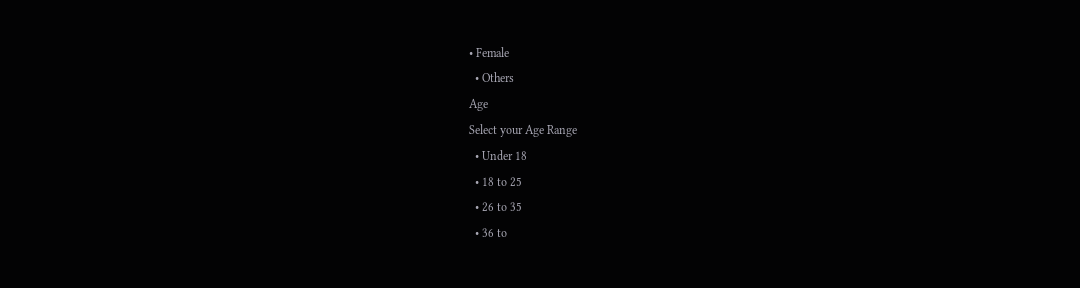• Female
  • Others
Age
Select your Age Range
  • Under 18
  • 18 to 25
  • 26 to 35
  • 36 to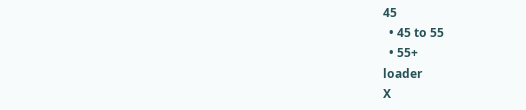45
  • 45 to 55
  • 55+
loader
X